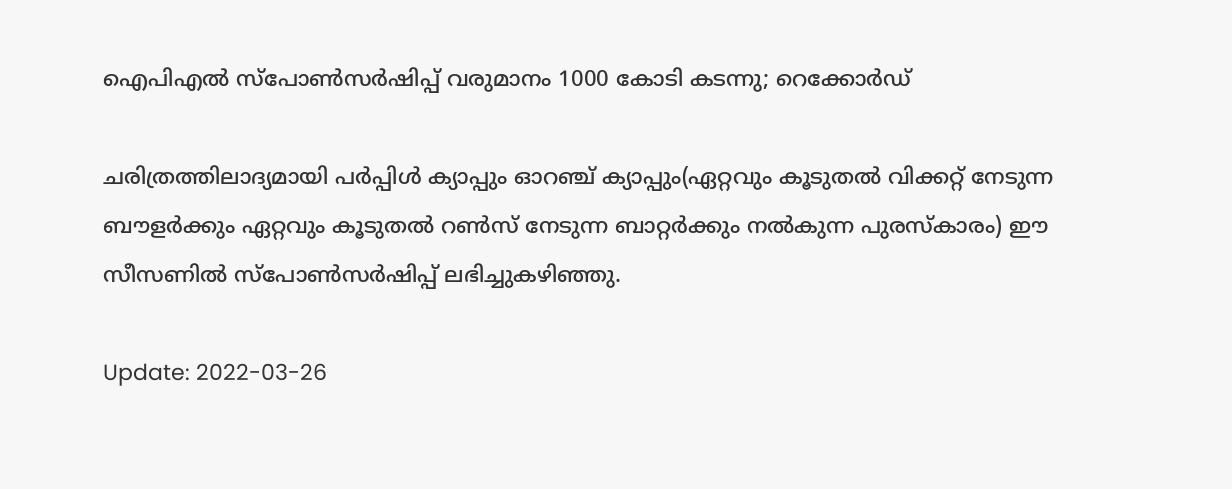ഐപിഎൽ സ്‌പോൺസർഷിപ്പ് വരുമാനം 1000 കോടി കടന്നു; റെക്കോർഡ്

ചരിത്രത്തിലാദ്യമായി പര്‍പ്പിള്‍ ക്യാപ്പും ഓറഞ്ച് ക്യാപ്പും(ഏറ്റവും കൂടുതല്‍ വിക്കറ്റ് നേടുന്ന ബൗളര്‍ക്കും ഏറ്റവും കൂടുതല്‍ റണ്‍സ് നേടുന്ന ബാറ്റര്‍ക്കും നല്‍കുന്ന പുരസ്‌കാരം) ഈ സീസണില്‍ സ്‌പോണ്‍സര്‍ഷിപ്പ് ലഭിച്ചുകഴിഞ്ഞു.

Update: 2022-03-26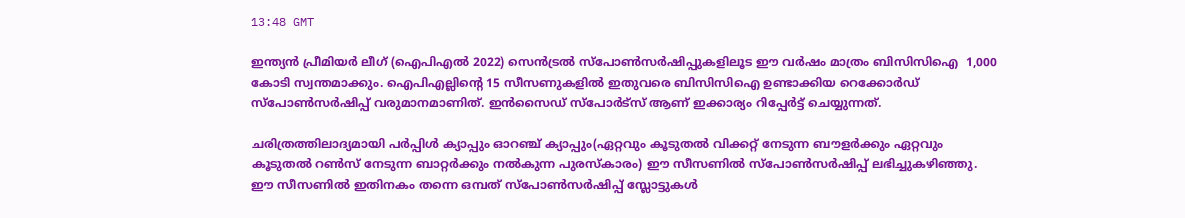13:48 GMT

ഇന്ത്യൻ പ്രീമിയർ ലീഗ് (ഐ‌പി‌എൽ 2022) സെൻ‌ട്രൽ സ്‌പോൺസർ‌ഷിപ്പുകളിലൂട ഈ വർഷം മാത്രം ബി‌സി‌സി‌ഐ  1,000 കോടി സ്വന്തമാക്കും. ഐപിഎല്ലിന്റെ 15 സീസണുകളിൽ ഇതുവരെ ബിസിസിഐ ഉണ്ടാക്കിയ റെക്കോർഡ് സ്പോൺസർഷിപ്പ് വരുമാനമാണിത്. ഇന്‍സൈഡ് സ്പോര്‍ട്സ് ആണ് ഇക്കാര്യം റിപ്പേര്‍ട്ട് ചെയ്യുന്നത്.

ചരിത്രത്തിലാദ്യമായി പര്‍പ്പിള്‍ ക്യാപ്പും ഓറഞ്ച് ക്യാപ്പും(ഏറ്റവും കൂടുതല്‍ വിക്കറ്റ് നേടുന്ന ബൗളര്‍ക്കും ഏറ്റവും കൂടുതല്‍ റണ്‍സ് നേടുന്ന ബാറ്റര്‍ക്കും നല്‍കുന്ന പുരസ്‌കാരം) ഈ സീസണില്‍ സ്‌പോണ്‍സര്‍ഷിപ്പ് ലഭിച്ചുകഴിഞ്ഞു. ഈ സീസണില്‍ ഇതിനകം തന്നെ ഒമ്പത് സ്‌പോണ്‍സര്‍ഷിപ്പ് സ്ലോട്ടുകള്‍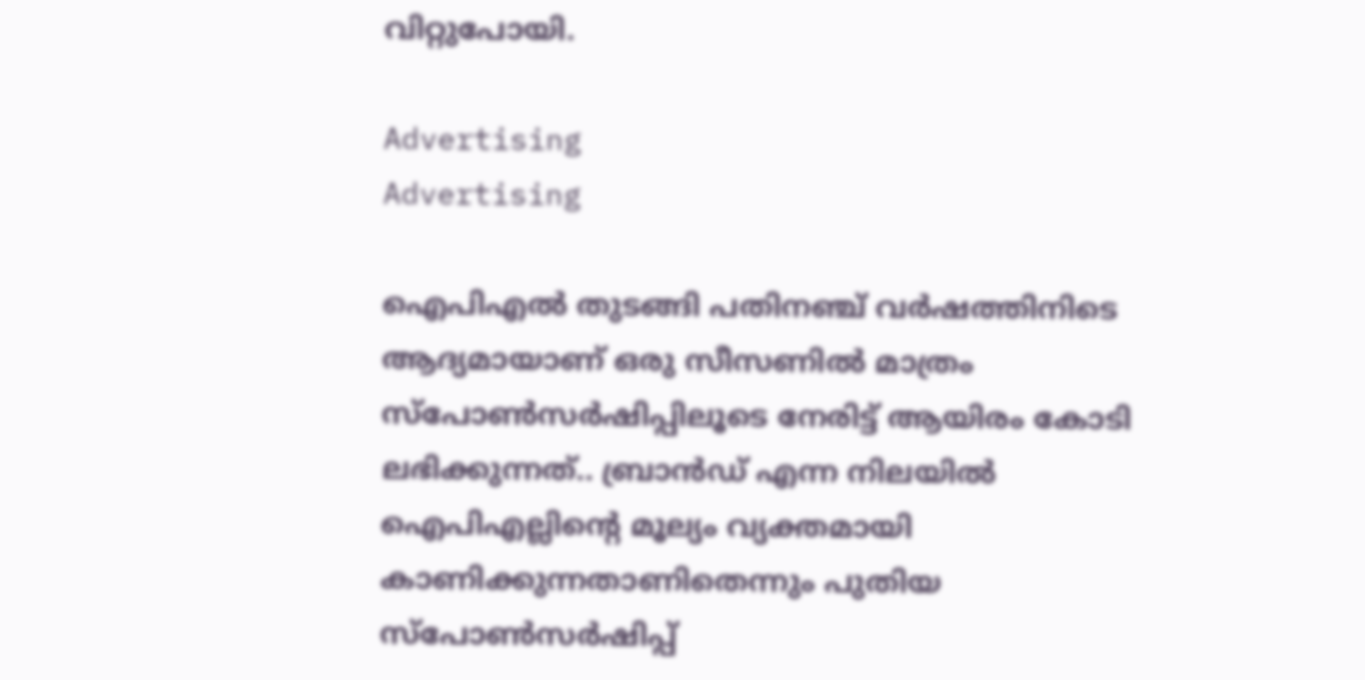വിറ്റുപോയി.

Advertising
Advertising

ഐപിഎല്‍ തുടങ്ങി പതിനഞ്ച് വര്‍ഷത്തിനിടെ ആദ്യമായാണ് ഒരു സീസണില്‍ മാത്രം സ്‌പോണ്‍സര്‍ഷിപ്പിലൂടെ നേരിട്ട് ആയിരം കോടി ലഭിക്കുന്നത്.. ബ്രാൻഡ് എന്ന നിലയിൽ ഐപിഎല്ലിന്റെ മൂല്യം വ്യക്തമായി കാണിക്കുന്നതാണിതെന്നും പുതിയ സ്പോൺസർഷിപ്പ്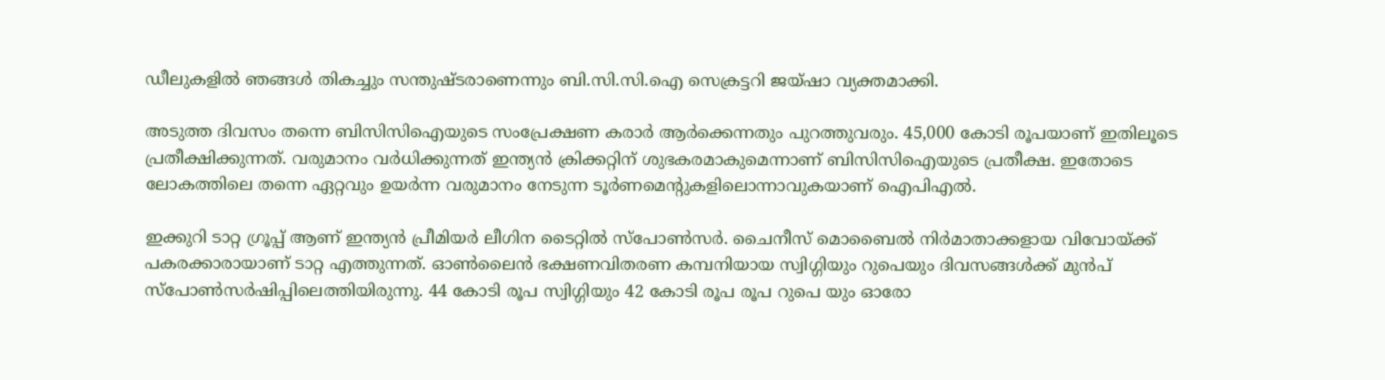ഡീലുകളിൽ ഞങ്ങൾ തികച്ചും സന്തുഷ്ടരാണെന്നും ബി.സി.സി.ഐ സെക്രട്ടറി ജയ്ഷാ വ്യക്തമാക്കി.

അടുത്ത ദിവസം തന്നെ ബിസിസിഐയുടെ സംപ്രേക്ഷണ കരാര്‍ ആര്‍ക്കെന്നതും പുറത്തുവരും. 45,000 കോടി രൂപയാണ് ഇതിലൂടെ പ്രതീക്ഷിക്കുന്നത്. വരുമാനം വര്‍ധിക്കുന്നത് ഇന്ത്യന്‍ ക്രിക്കറ്റിന് ശുഭകരമാകുമെന്നാണ് ബിസിസിഐയുടെ പ്രതീക്ഷ. ഇതോടെ ലോകത്തിലെ തന്നെ ഏറ്റവും ഉയര്‍ന്ന വരുമാനം നേടുന്ന ടൂര്‍ണമെന്റുകളിലൊന്നാവുകയാണ് ഐപിഎല്‍.

ഇക്കുറി ടാറ്റ ഗ്രൂപ്പ് ആണ് ഇന്ത്യൻ പ്രീമിയർ ലീഗിന ടൈറ്റിൽ സ്‌പോൺസര്‍. ചൈനീസ് മൊബൈൽ നിർമാതാക്കളായ വിവോയ്ക്ക് പകരക്കാരായാണ് ടാറ്റ എത്തുന്നത്. ഓണ്‍ലൈന്‍ ഭക്ഷണവിതരണ കമ്പനിയായ സ്വിഗ്ഗിയും റുപെയും ദിവസങ്ങള്‍ക്ക് മുന്‍പ് സ്‌പോണ്‍സര്‍ഷിപ്പിലെത്തിയിരുന്നു. 44 കോടി രൂപ സ്വിഗ്ഗിയും 42 കോടി രൂപ രൂപ റുപെ യും ഓരോ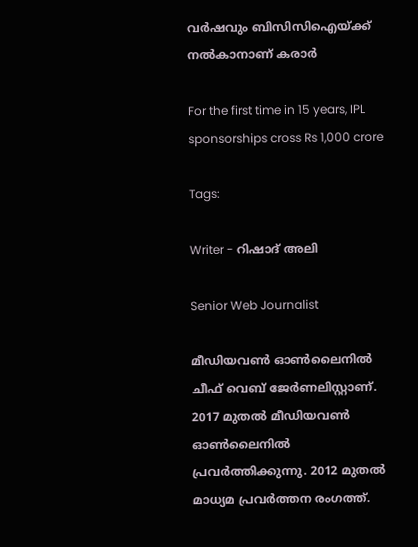വര്‍ഷവും ബിസിസിഐയ്ക്ക് നല്‍കാനാണ് കരാര്‍

For the first time in 15 years, IPL sponsorships cross Rs 1,000 crore

Tags:

Writer - റിഷാദ് അലി

Senior Web Journalist

മീഡിയവൺ ഓൺലൈനിൽ ചീഫ് വെബ് ജേർണലിസ്റ്റാണ്. 2017 മുതൽ മീഡിയവൺ ഓൺലൈനിൽ പ്രവർത്തിക്കുന്നു. 2012 മുതൽ മാധ്യമ പ്രവർത്തന രംഗത്ത്.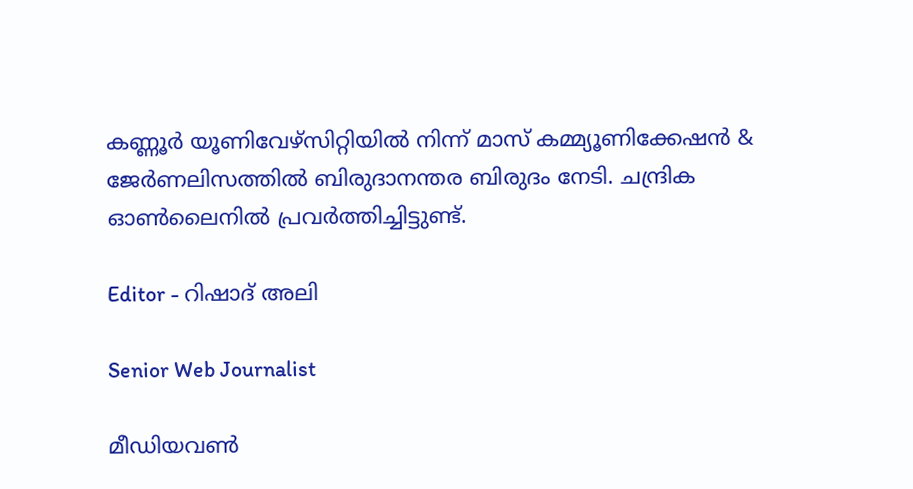കണ്ണൂര്‍ യൂണിവേഴ്‌സിറ്റിയിൽ നിന്ന് മാസ് കമ്മ്യൂണിക്കേഷന്‍ & ജേര്‍ണലിസത്തില്‍ ബിരുദാനന്തര ബിരുദം നേടി. ചന്ദ്രിക ഓണ്‍ലൈനില്‍ പ്രവര്‍ത്തിച്ചിട്ടുണ്ട്.

Editor - റിഷാദ് അലി

Senior Web Journalist

മീഡിയവൺ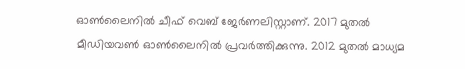ഓൺലൈനിൽ ചീഫ് വെബ് ജേർണലിസ്റ്റാണ്. 2017 മുതൽ മീഡിയവൺ ഓൺലൈനിൽ പ്രവർത്തിക്കുന്നു. 2012 മുതൽ മാധ്യമ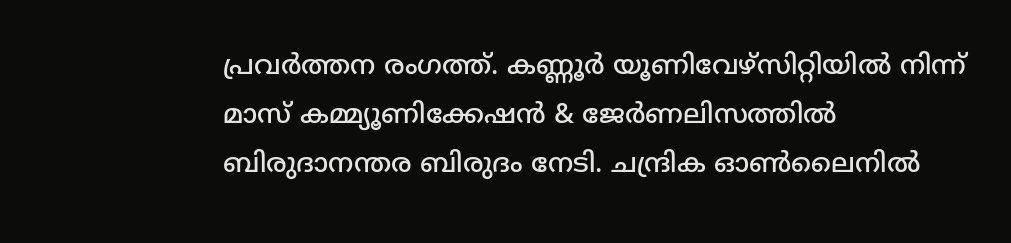പ്രവർത്തന രംഗത്ത്. കണ്ണൂര്‍ യൂണിവേഴ്‌സിറ്റിയിൽ നിന്ന് മാസ് കമ്മ്യൂണിക്കേഷന്‍ & ജേര്‍ണലിസത്തില്‍ ബിരുദാനന്തര ബിരുദം നേടി. ചന്ദ്രിക ഓണ്‍ലൈനില്‍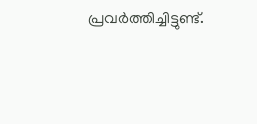പ്രവര്‍ത്തിച്ചിട്ടുണ്ട്.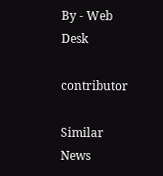By - Web Desk

contributor

Similar News